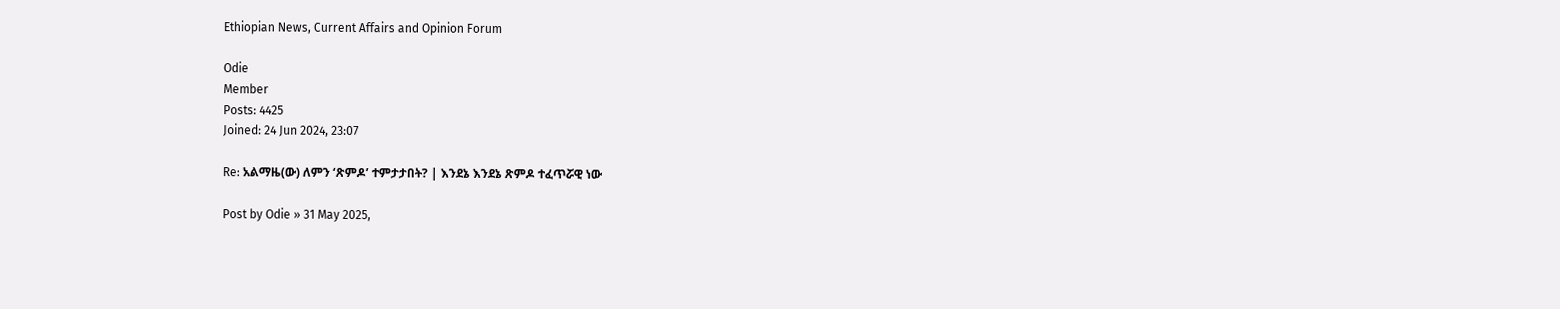Ethiopian News, Current Affairs and Opinion Forum

Odie
Member
Posts: 4425
Joined: 24 Jun 2024, 23:07

Re: አልማዜ(ው) ለምን ‘ጽምዶ’ ተምታታበት? | እንደኔ እንደኔ ጽምዶ ተፈጥሯዊ ነው

Post by Odie » 31 May 2025,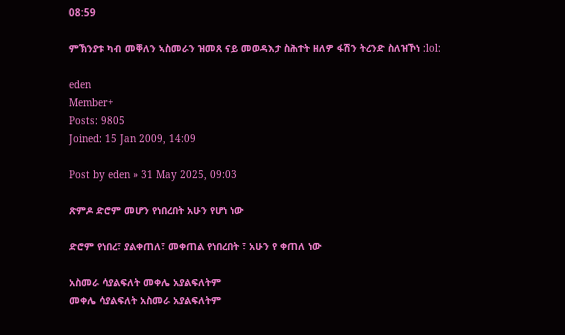08:59

ምኽንያቱ ካብ መቐለን ኣስመራን ዝመጸ ናይ መወዳእታ ስሕተት ዘለዎ ፋሽን ትረንድ ስለዝኾነ :lol:

eden
Member+
Posts: 9805
Joined: 15 Jan 2009, 14:09

Post by eden » 31 May 2025, 09:03

ጽምዶ ድሮም መሆን የነበረበት አሁን የሆነ ነው

ድሮም የነበረ፣ ያልቀጠለ፣ መቀጠል የነበረበት ፣ አሁን የ ቀጠለ ነው

አስመራ ሳያልፍለት መቀሌ አያልፍለትም
መቀሌ ሳያልፍለት አስመራ አያልፍለትም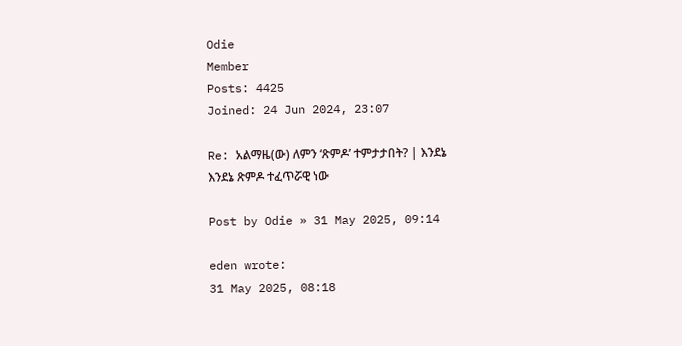Odie
Member
Posts: 4425
Joined: 24 Jun 2024, 23:07

Re: አልማዜ(ው) ለምን ‘ጽምዶ’ ተምታታበት? | እንደኔ እንደኔ ጽምዶ ተፈጥሯዊ ነው

Post by Odie » 31 May 2025, 09:14

eden wrote:
31 May 2025, 08:18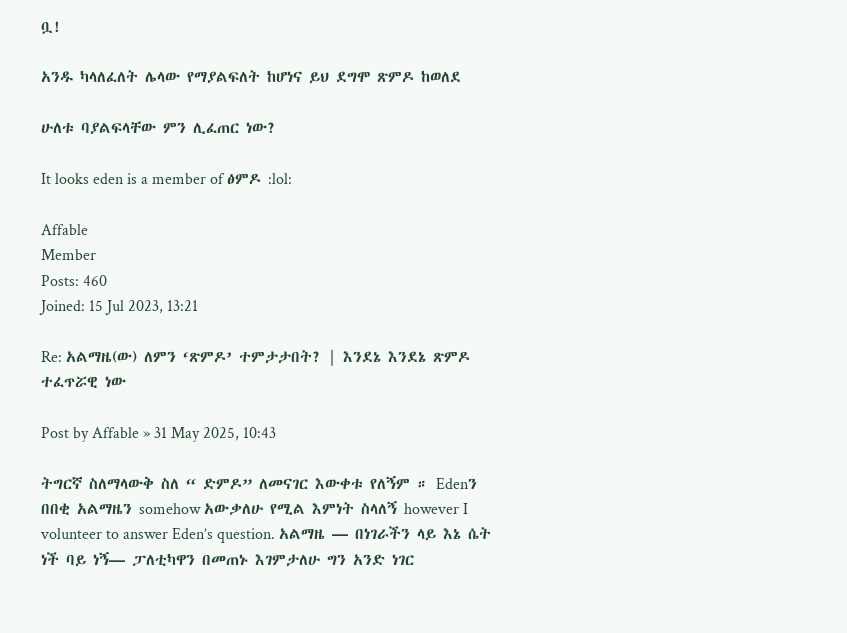ቧ!

አንዱ ካላለፈለት ሌላው የማያልፍለት ከሆነና ይህ ደግሞ ጽምዶ ከወለደ

ሁለቱ ባያልፍላቸው ምን ሊፈጠር ነው?

It looks eden is a member of ፅምዶ :lol:

Affable
Member
Posts: 460
Joined: 15 Jul 2023, 13:21

Re: አልማዜ(ው) ለምን ‘ጽምዶ’ ተምታታበት? | እንደኔ እንደኔ ጽምዶ ተፈጥሯዊ ነው

Post by Affable » 31 May 2025, 10:43

ትግርኛ ስለማላውቅ ስለ “ ድምዶ” ለመናገር እውቀቱ የለኝም ። Edenን በበቂ አልማዜን somehow አውቃለሁ የሚል እምነት ስላለኝ however I volunteer to answer Eden’s question. አልማዜ — በነገራችን ላይ እኔ ሴት ነች ባይ ነኝ— ፓለቲካዋን በመጠኑ እገምታለሁ ግን አንድ ነገር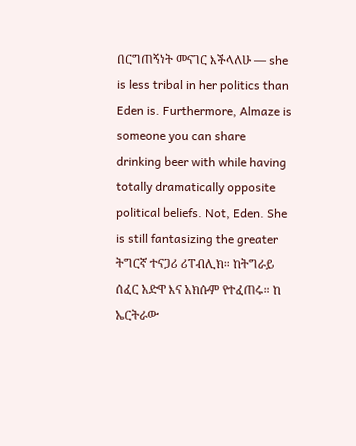በርግጠኝነት መናገር እችላለሁ — she is less tribal in her politics than Eden is. Furthermore, Almaze is someone you can share drinking beer with while having totally dramatically opposite political beliefs. Not, Eden. She is still fantasizing the greater ትግርኛ ተናጋሪ ሪፐብሊክ። ከትግራይ ሰፈር አድዋ እና አክሱም የተፈጠሩ። ከ ኤርትራው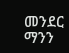መንደር ማንን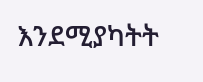እንደሚያካትት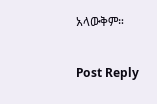አላውቅም።

Post Reply